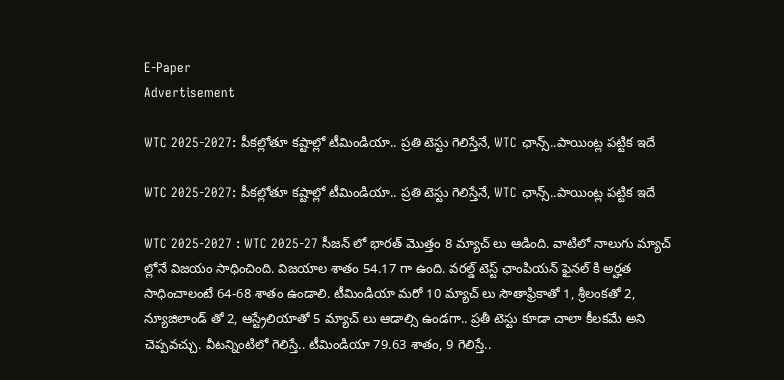E-Paper
Advertisement

WTC 2025-2027: పీక‌ల్లోతూ క‌ష్టాల్లో టీమిండియా.. ప్రతి టెస్టు గెలిస్తేనే, WTC ఛాన్స్‌..పాయింట్ల పట్టిక ఇదే

WTC 2025-2027: పీక‌ల్లోతూ క‌ష్టాల్లో టీమిండియా.. ప్రతి టెస్టు గెలిస్తేనే, WTC ఛాన్స్‌..పాయింట్ల పట్టిక ఇదే

WTC 2025-2027 : WTC 2025-27 సీజ‌న్ లో భార‌త్ మొత్తం 8 మ్యాచ్ లు ఆడింది. వాటిలో నాలుగు మ్యాచ్ ల్లోనే విజ‌యం సాధించింది. విజ‌యాల శాతం 54.17 గా ఉంది. వ‌ర‌ల్డ్ టెస్ట్ ఛాంపియ‌న్ ఫైన‌ల్ కి అర్హ‌త సాధించాలంటే 64-68 శాతం ఉండాలి. టీమిండియా మ‌రో 10 మ్యాచ్ లు సౌతాఫ్రికాతో 1, శ్రీలంక‌తో 2, న్యూజిలాండ్ తో 2, ఆస్ట్రేలియాతో 5 మ్యాచ్ లు ఆడాల్సి ఉండ‌గా.. ప్ర‌తీ టెస్టు కూడా చాలా కీల‌క‌మే అని చెప్ప‌వచ్చు. వీట‌న్నింటిలో గెలిస్తే.. టీమిండియా 79.63 శాతం, 9 గెలిస్తే..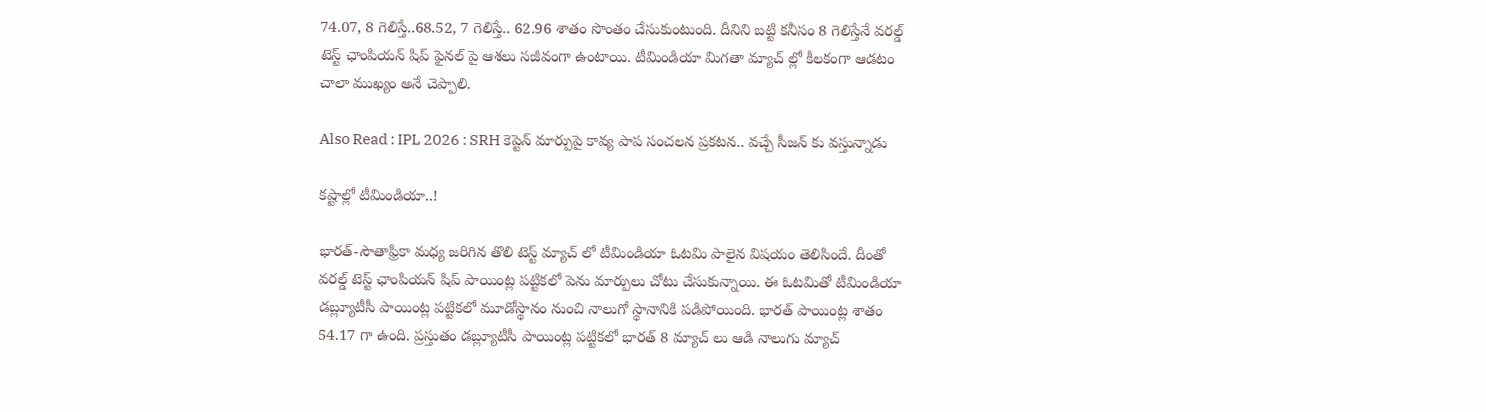74.07, 8 గెలిస్తే..68.52, 7 గెలిస్తే.. 62.96 శాతం సొంతం చేసుకుంటుంది. దీనిని బ‌ట్టి క‌నీసం 8 గెలిస్తేనే వ‌ర‌ల్డ్ టెస్ట్ ఛాంపియ‌న్ షిప్ ఫైన‌ల్ పై ఆశ‌లు సజీవంగా ఉంటాయి. టీమిండియా మిగ‌తా మ్యాచ్ ల్లో కీల‌కంగా ఆడ‌టం చాలా ముఖ్యం అనే చెప్పాలి.

Also Read : IPL 2026 : SRH కెప్టెన్‌ మార్పుపై కావ్య పాప సంచలన ప్రకటన.. వచ్చే సీజన్ కు వస్తున్నాడు

క‌ష్టాల్లో టీమిండియా..!

భార‌త్-సౌతాఫ్రికా మ‌ధ్య జ‌రిగిన‌ తొలి టెస్ట్ మ్యాచ్ లో టీమిండియా ఓట‌మి పాలైన విష‌యం తెలిసిందే. దీంతో వ‌ర‌ల్డ్ టెస్ట్ ఛాంపియ‌న్ షిప్ పాయింట్ల ప‌ట్టిక‌లో పెను మార్పులు చోటు చేసుకున్నాయి. ఈ ఓట‌మితో టీమిండియా డ‌బ్ల్యూటీసీ పాయింట్ల ప‌ట్టిక‌లో మూడోస్థానం నుంచి నాలుగో స్థానానికి ప‌డిపోయింది. భార‌త్ పాయింట్ల శాతం 54.17 గా ఉంది. ప్ర‌స్తుతం డ‌బ్ల్యూటీసీ పాయింట్ల ప‌ట్టిక‌లో భార‌త్ 8 మ్యాచ్ లు ఆడి నాలుగు మ్యాచ్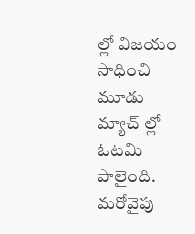ల్లో విజ‌యం సాధించి మూడు మ్యాచ్ ల్లో ఓట‌మి పాలైంది. మ‌రోవైపు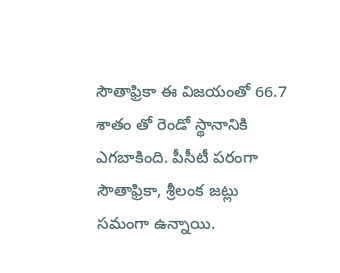సౌతాఫ్రికా ఈ విజ‌యంతో 66.7 శాతం తో రెండో స్థానానికి ఎగ‌బాకింది. పీసీటీ ప‌రంగా సౌతాఫ్రికా, శ్రీలంక జ‌ట్లు స‌మంగా ఉన్నాయి.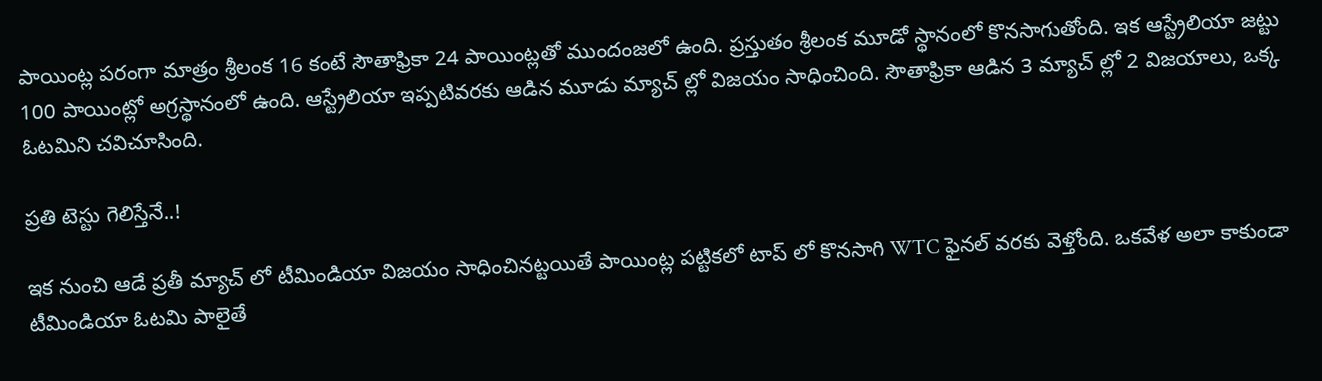పాయింట్ల ప‌రంగా మాత్రం శ్రీలంక 16 కంటే సౌతాఫ్రికా 24 పాయింట్ల‌తో ముందంజ‌లో ఉంది. ప్ర‌స్తుతం శ్రీలంక మూడో స్థానంలో కొన‌సాగుతోంది. ఇక ఆస్ట్రేలియా జ‌ట్టు 100 పాయింట్లో అగ్ర‌స్థానంలో ఉంది. ఆస్ట్రేలియా ఇప్ప‌టివ‌ర‌కు ఆడిన మూడు మ్యాచ్ ల్లో విజ‌యం సాధించింది. సౌతాఫ్రికా ఆడిన 3 మ్యాచ్ ల్లో 2 విజ‌యాలు, ఒక్క ఓట‌మిని చ‌విచూసింది.

ప్రతి టెస్టు గెలిస్తేనే..!

ఇక నుంచి ఆడే ప్ర‌తీ మ్యాచ్ లో టీమిండియా విజ‌యం సాధించిన‌ట్ట‌యితే పాయింట్ల ప‌ట్టిక‌లో టాప్ లో కొన‌సాగి WTC ఫైన‌ల్ వ‌ర‌కు వెళ్తోంది. ఒక‌వేళ అలా కాకుండా టీమిండియా ఓట‌మి పాలైతే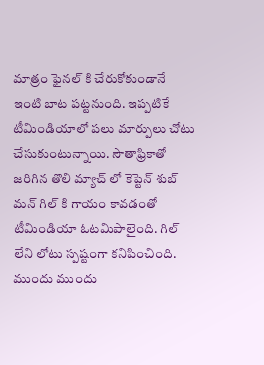మాత్రం ఫైన‌ల్ కి చేరుకోకుండానే ఇంటి బాట ప‌ట్ట‌నుంది. ఇప్ప‌టికే టీమిండియాలో ప‌లు మార్పులు చోటు చేసుకుంటున్నాయి. సౌతాఫ్రికాతో జ‌రిగిన తొలి మ్యాచ్ లో కెప్టెన్ శుబ్ మ‌న్ గిల్ కి గాయం కావడంతో టీమిండియా ఓట‌మిపాలైంది. గిల్ లేని లోటు స్ప‌ష్టంగా క‌నిపించింది. ముందు ముందు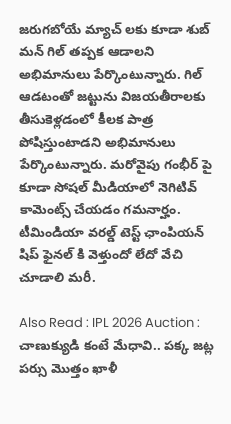జ‌రుగ‌బోయే మ్యాచ్ ల‌కు కూడా శుబ్ మ‌న్ గిల్ త‌ప్ప‌క ఆడాల‌ని అభిమానులు పేర్కొంటున్నారు. గిల్ ఆడ‌టంతో జ‌ట్టును విజ‌య‌తీరాల‌కు తీసుకెళ్ల‌డంలో కీల‌క పాత్ర పోషిస్తుంటాడ‌ని అభిమానులు పేర్కొంటున్నారు. మ‌రోవైపు గంభీర్ పై కూడా సోష‌ల్ మీడియాలో నెగిటివ్ కామెంట్స్ చేయ‌డం గ‌మనార్హం. టీమిండియా వ‌ర‌ల్డ్ టెస్ట్ ఛాంపియ‌న్ షిప్ ఫైన‌ల్ కి వెళ్తుందో లేదో వేచి చూడాలి మ‌రీ.

Also Read : IPL 2026 Auction : చాణుక్యుడి కంటే మేధావి.. పక్క జట్ల పర్సు మొత్తం ఖాళీ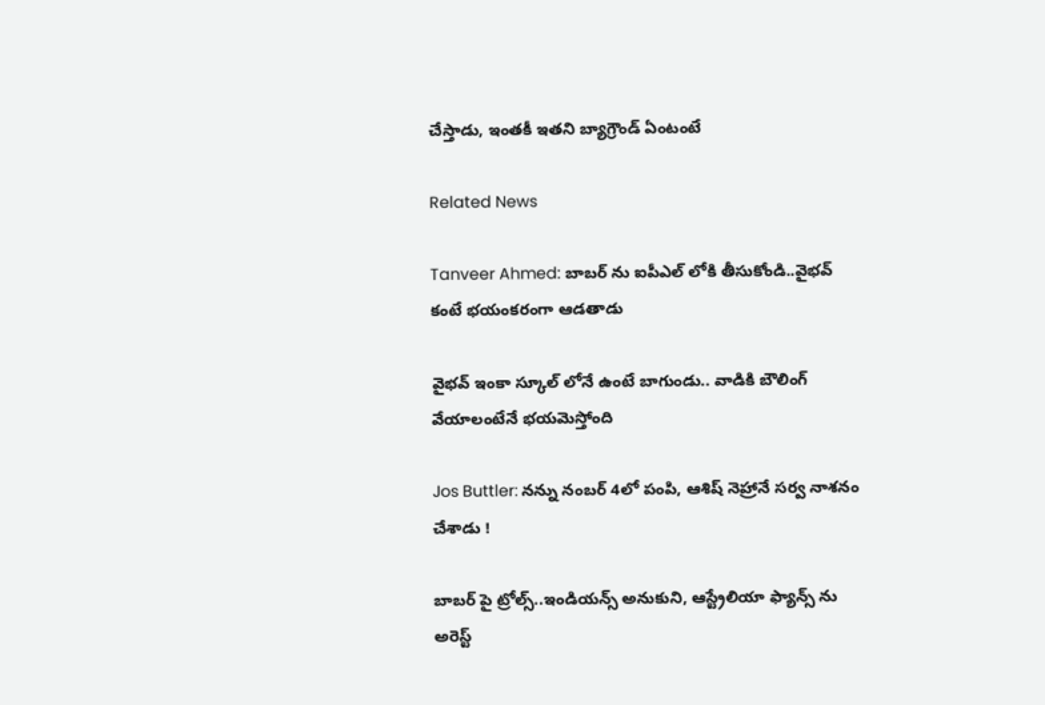చేస్తాడు, ఇంతకీ ఇతని బ్యాగ్రౌండ్ ఏంటంటే

Related News

Tanveer Ahmed: బాబ‌ర్ ను ఐపీఎల్ లోకి తీసుకోండి..వైభ‌వ్ కంటే భ‌యంక‌రంగా ఆడ‌తాడు

వైభ‌వ్ ఇంకా స్కూల్ లోనే ఉంటే బాగుండు.. వాడికి బౌలింగ్ వేయాలంటేనే భ‌య‌మెస్తోంది

Jos Buttler: న‌న్ను నంబ‌ర్ 4లో పంపి, ఆశిష్ నెహ్రానే స‌ర్వ నాశ‌నం చేశాడు !

బాబ‌ర్ పై ట్రోల్స్‌..ఇండియ‌న్స్ అనుకుని, ఆస్ట్రేలియా ఫ్యాన్స్ ను అరెస్ట్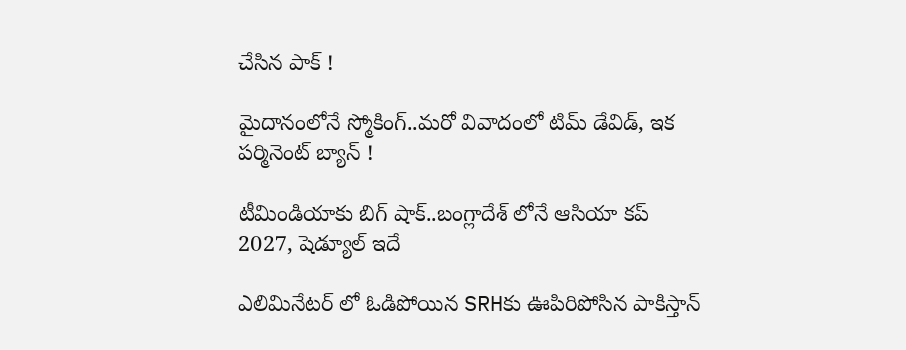చేసిన పాక్ !

మైదానంలోనే స్మోకింగ్..మ‌రో వివాదంలో టిమ్ డేవిడ్, ఇక ప‌ర్మినెంట్ బ్యాన్ !

టీమిండియాకు బిగ్ షాక్‌..బంగ్లాదేశ్ లోనే ఆసియా కప్ 2027, షెడ్యూల్ ఇదే

ఎలిమినేట‌ర్ లో ఓడిపోయిన‌ SRHకు ఊపిరిపోసిన పాకిస్తాన్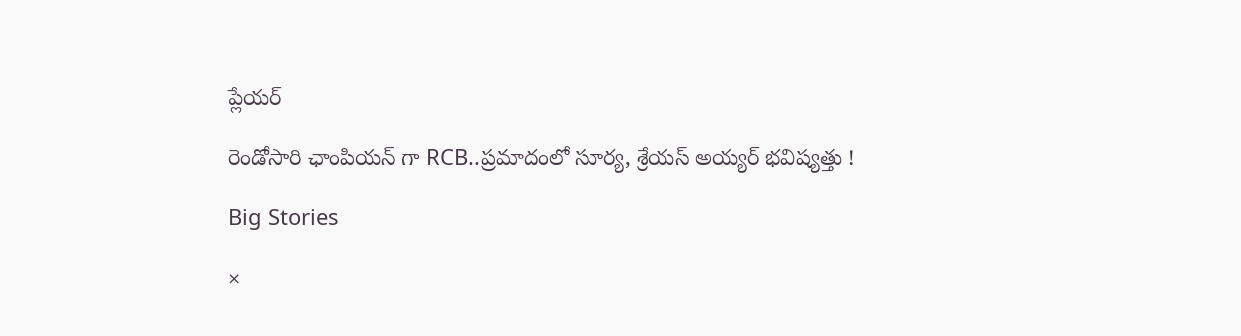ప్లేయ‌ర్

రెండోసారి ఛాంపియ‌న్ గా RCB..ప్ర‌మాదంలో సూర్య‌, శ్రేయ‌స్ అయ్య‌ర్ భ‌విష్య‌త్తు !

Big Stories

×